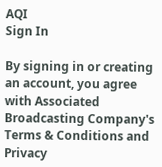AQI
Sign In

By signing in or creating an account, you agree with Associated Broadcasting Company's Terms & Conditions and Privacy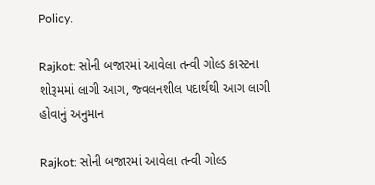Policy.

Rajkot: સોની બજારમાં આવેલા તન્વી ગોલ્ડ કાસ્ટના શોરૂમમાં લાગી આગ, જ્વલનશીલ પદાર્થથી આગ લાગી હોવાનું અનુમાન

Rajkot: સોની બજારમાં આવેલા તન્વી ગોલ્ડ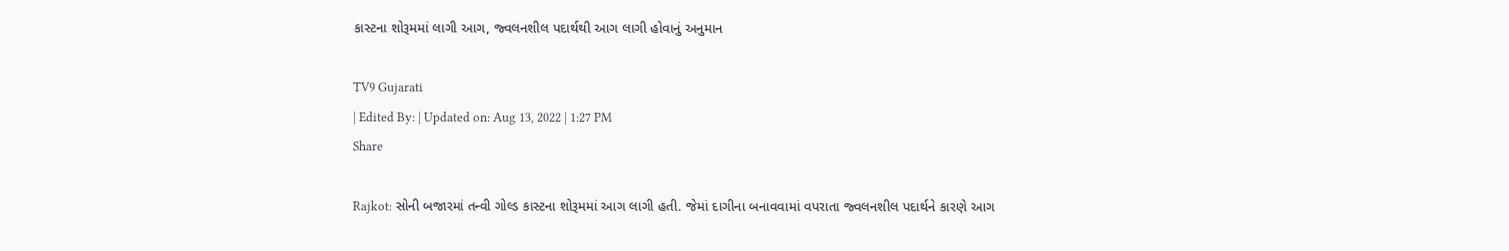કાસ્ટના શોરૂમમાં લાગી આગ, જ્વલનશીલ પદાર્થથી આગ લાગી હોવાનું અનુમાન

TV9 Gujarati
| Edited By: | Updated on: Aug 13, 2022 | 1:27 PM
Share

Rajkot: સોની બજારમાં તન્વી ગોલ્ડ કાસ્ટના શોરૂમમાં આગ લાગી હતી. જેમાં દાગીના બનાવવામાં વપરાતા જ્વલનશીલ પદાર્થને કારણે આગ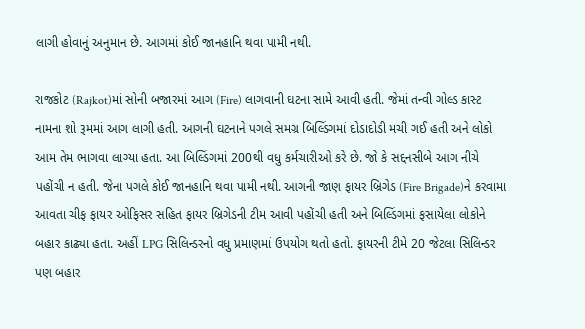લાગી હોવાનું અનુમાન છે. આગમાં કોઈ જાનહાનિ થવા પામી નથી.

રાજકોટ (Rajkot)માં સોની બજારમાં આગ (Fire) લાગવાની ઘટના સામે આવી હતી. જેમાં તન્વી ગોલ્ડ કાસ્ટ નામના શો રૂમમાં આગ લાગી હતી. આગની ઘટનાને પગલે સમગ્ર બિલ્ડિંગમાં દોડાદોડી મચી ગઈ હતી અને લોકો આમ તેમ ભાગવા લાગ્યા હતા. આ બિલ્ડિંગમાં 200થી વધુ કર્મચારીઓ કરે છે. જો કે સદ્દનસીબે આગ નીચે પહોંચી ન હતી. જેના પગલે કોઈ જાનહાનિ થવા પામી નથી. આગની જાણ ફાયર બ્રિગેડ (Fire Brigade)ને કરવામા આવતા ચીફ ફાયર ઓફિસર સહિત ફાયર બ્રિગેડની ટીમ આવી પહોંચી હતી અને બિલ્ડિંગમાં ફસાયેલા લોકોને બહાર કાઢ્યા હતા. અહીં LPG સિલિન્ડરનો વધુ પ્રમાણમાં ઉપયોગ થતો હતો. ફાયરની ટીમે 20 જેટલા સિલિન્ડર પણ બહાર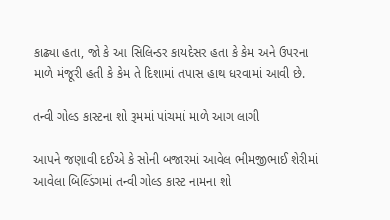કાઢ્યા હતા, જો કે આ સિલિન્ડર કાયદેસર હતા કે કેમ અને ઉપરના માળે મંજૂરી હતી કે કેમ તે દિશામાં તપાસ હાથ ધરવામાં આવી છે.

તન્વી ગોલ્ડ કાસ્ટના શો રૂમમાં પાંચમાં માળે આગ લાગી

આપને જણાવી દઈએ કે સોની બજારમાં આવેલ ભીમજીભાઈ શેરીમાં આવેલા બિલ્ડિંગમાં તન્વી ગોલ્ડ કાસ્ટ નામના શો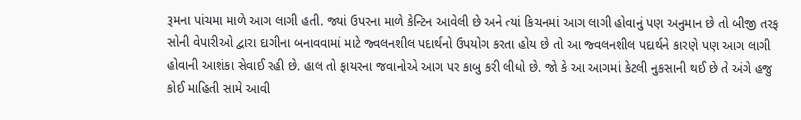રૂમના પાંચમા માળે આગ લાગી હતી. જ્યાં ઉપરના માળે કેન્ટિન આવેલી છે અને ત્યાં કિચનમાં આગ લાગી હોવાનું પણ અનુમાન છે તો બીજી તરફ સોની વેપારીઓ દ્વારા દાગીના બનાવવામાં માટે જ્વલનશીલ પદાર્થનો ઉપયોગ કરતા હોય છે તો આ જ્વલનશીલ પદાર્થને કારણે પણ આગ લાગી હોવાની આશંકા સેવાઈ રહી છે. હાલ તો ફાયરના જવાનોએ આગ પર કાબુ કરી લીધો છે. જો કે આ આગમાં કેટલી નુકસાની થઈ છે તે અંગે હજુ કોઈ માહિતી સામે આવી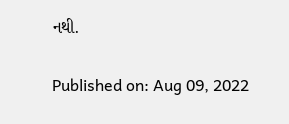નથી.

Published on: Aug 09, 2022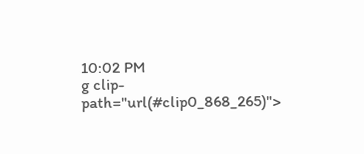10:02 PM
g clip-path="url(#clip0_868_265)">